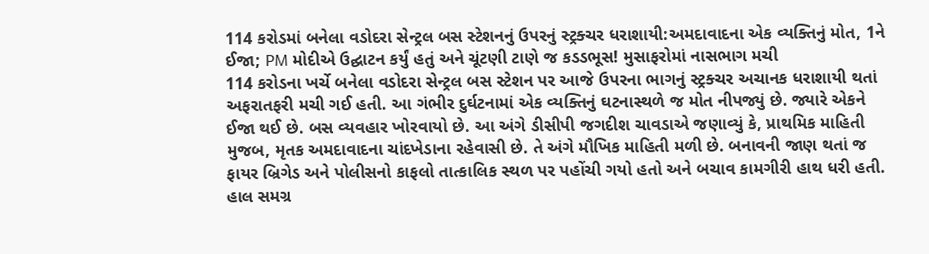114 કરોડમાં બનેલા વડોદરા સેન્ટ્રલ બસ સ્ટેશનનું ઉપરનું સ્ટ્રક્ચર ધરાશાયી:અમદાવાદના એક વ્યક્તિનું મોત, 1ને ઈજા; PM મોદીએ ઉદ્ઘાટન કર્યું હતું અને ચૂંટણી ટાણે જ કડડભૂસ! મુસાફરોમાં નાસભાગ મચી
114 કરોડના ખર્ચે બનેલા વડોદરા સેન્ટ્રલ બસ સ્ટેશન પર આજે ઉપરના ભાગનું સ્ટ્રક્ચર અચાનક ધરાશાયી થતાં અફરાતફરી મચી ગઈ હતી. આ ગંભીર દુર્ઘટનામાં એક વ્યક્તિનું ઘટનાસ્થળે જ મોત નીપજ્યું છે. જ્યારે એકને ઈજા થઈ છે. બસ વ્યવહાર ખોરવાયો છે. આ અંગે ડીસીપી જગદીશ ચાવડાએ જણાવ્યું કે, પ્રાથમિક માહિતી મુજબ, મૃતક અમદાવાદના ચાંદખેડાના રહેવાસી છે. તે અંગે મૌખિક માહિતી મળી છે. બનાવની જાણ થતાં જ ફાયર બ્રિગેડ અને પોલીસનો કાફલો તાત્કાલિક સ્થળ પર પહોંચી ગયો હતો અને બચાવ કામગીરી હાથ ધરી હતી. હાલ સમગ્ર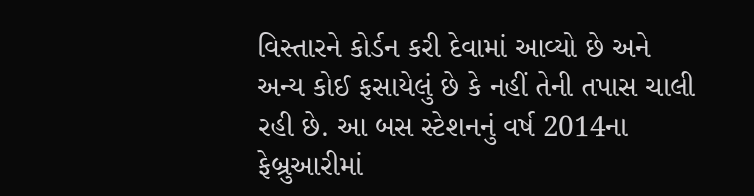વિસ્તારને કોર્ડન કરી દેવામાં આવ્યો છે અને અન્ય કોઈ ફસાયેલું છે કે નહીં તેની તપાસ ચાલી રહી છે. આ બસ સ્ટેશનનું વર્ષ 2014ના ફેબ્રુઆરીમાં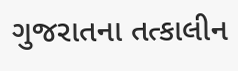ગુજરાતના તત્કાલીન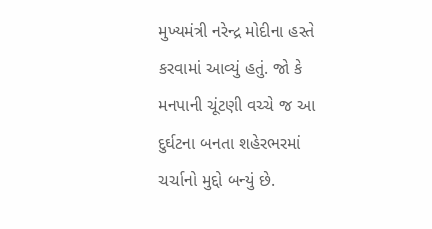મુખ્યમંત્રી નરેન્દ્ર મોદીના હસ્તે કરવામાં આવ્યું હતું. જો કે મનપાની ચૂંટણી વચ્ચે જ આ દુર્ઘટના બનતા શહેરભરમાં ચર્ચાનો મુદ્દો બન્યું છે.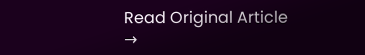Read Original Article →